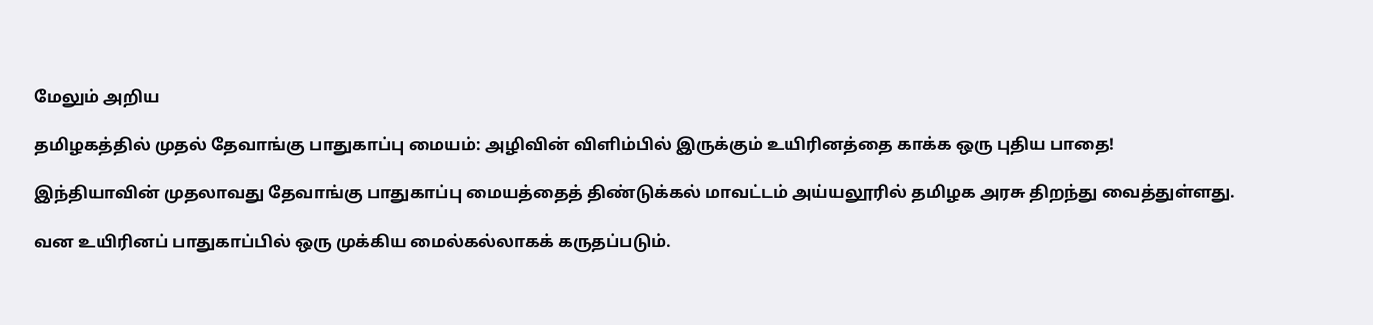மேலும் அறிய

தமிழகத்தில் முதல் தேவாங்கு பாதுகாப்பு மையம்: அழிவின் விளிம்பில் இருக்கும் உயிரினத்தை காக்க ஒரு புதிய பாதை!

இந்தியாவின் முதலாவது தேவாங்கு பாதுகாப்பு மையத்தைத் திண்டுக்கல் மாவட்டம் அய்யலூரில் தமிழக அரசு திறந்து வைத்துள்ளது.

வன உயிரினப் பாதுகாப்பில் ஒரு முக்கிய மைல்கல்லாகக் கருதப்படும்.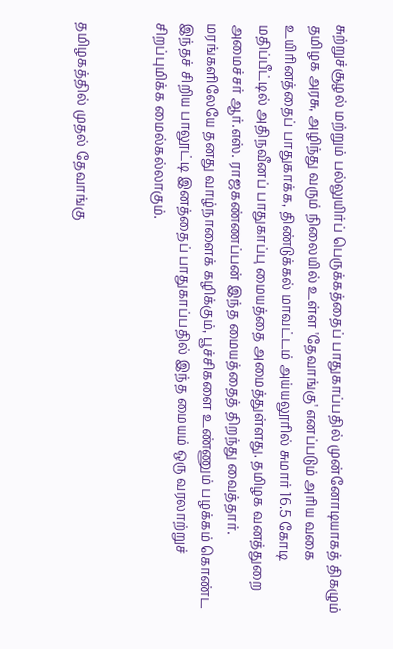சுற்றுச்சூழல் மற்றும் பல்லுயிர்ப் பெருக்கத்தைப் பாதுகாப்பதில் முன்னோடியாகத் திகழும் தமிழக அரசு, அழிந்து வரும் நிலையில் உள்ள 'தேவாங்கு' எனப்படும் அரிய வகை உயிரினத்தைப் பாதுகாக்க, திண்டுக்கல் மாவட்டம் அய்யலூரில் சுமார் 16.5 கோடி மதிப்பீட்டில் அதிநவீனப் பாதுகாப்பு மையத்தை அமைத்துள்ளது. தமிழக வனத்துறை அமைச்சர் ஆர்.எஸ். ராஜகண்ணப்பன் இந்த மையத்தைத் திறந்து வைத்தார். மரங்களிலேயே தனது வாழ்நாளைக் கழிக்கும், பூச்சிகளை உண்ணும் பழக்கம் கொண்ட இந்தச் சிறிய பாலூட்டி இனத்தைப் பாதுகாப்பதில் இந்த மையம் ஒரு வரலாற்றுச் சிறப்புமிக்க மைல்கல்லாகும்.


தமிழகத்தில் முதல் தேவாங்கு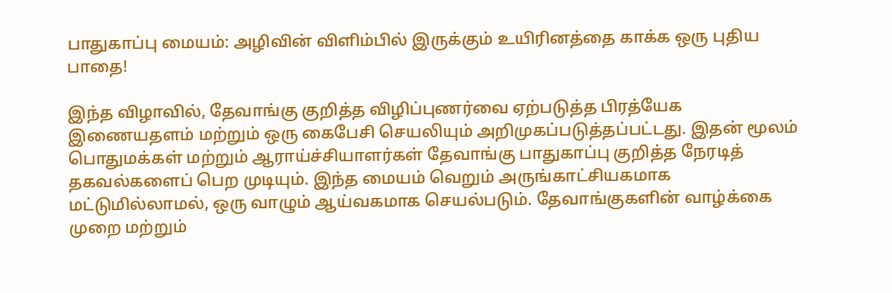பாதுகாப்பு மையம்: அழிவின் விளிம்பில் இருக்கும் உயிரினத்தை காக்க ஒரு புதிய பாதை!

இந்த விழாவில், தேவாங்கு குறித்த விழிப்புணர்வை ஏற்படுத்த பிரத்யேக இணையதளம் மற்றும் ஒரு கைபேசி செயலியும் அறிமுகப்படுத்தப்பட்டது. இதன் மூலம் பொதுமக்கள் மற்றும் ஆராய்ச்சியாளர்கள் தேவாங்கு பாதுகாப்பு குறித்த நேரடித் தகவல்களைப் பெற முடியும். இந்த மையம் வெறும் அருங்காட்சியகமாக மட்டுமில்லாமல், ஒரு வாழும் ஆய்வகமாக செயல்படும். தேவாங்குகளின் வாழ்க்கை முறை மற்றும்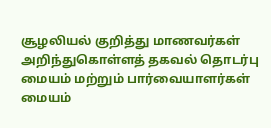சூழலியல் குறித்து மாணவர்கள் அறிந்துகொள்ளத் தகவல் தொடர்பு மையம் மற்றும் பார்வையாளர்கள் மையம்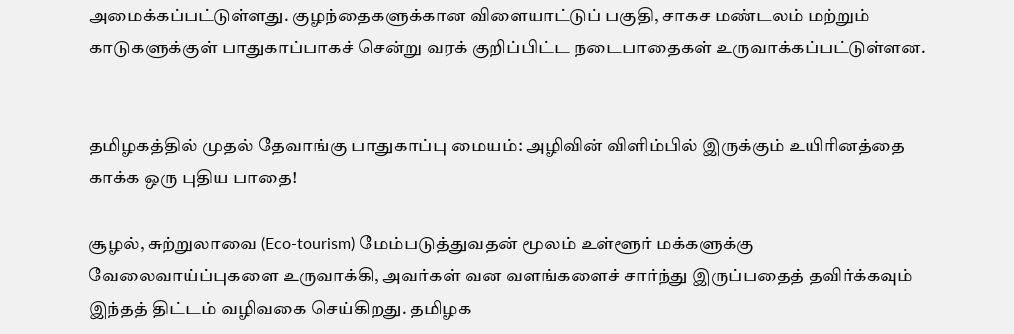அமைக்கப்பட்டுள்ளது. குழந்தைகளுக்கான விளையாட்டுப் பகுதி, சாகச மண்டலம் மற்றும் காடுகளுக்குள் பாதுகாப்பாகச் சென்று வரக் குறிப்பிட்ட நடைபாதைகள் உருவாக்கப்பட்டுள்ளன.


தமிழகத்தில் முதல் தேவாங்கு பாதுகாப்பு மையம்: அழிவின் விளிம்பில் இருக்கும் உயிரினத்தை காக்க ஒரு புதிய பாதை!

சூழல், சுற்றுலாவை (Eco-tourism) மேம்படுத்துவதன் மூலம் உள்ளூர் மக்களுக்கு வேலைவாய்ப்புகளை உருவாக்கி, அவர்கள் வன வளங்களைச் சார்ந்து இருப்பதைத் தவிர்க்கவும் இந்தத் திட்டம் வழிவகை செய்கிறது. தமிழக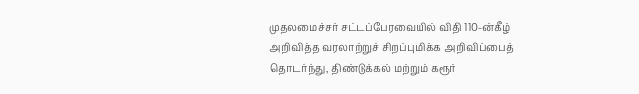முதலமைச்சர் சட்டப்பேரவையில் விதி 110-ன்கீழ் அறிவித்த வரலாற்றுச் சிறப்புமிக்க அறிவிப்பைத் தொடர்ந்து, திண்டுக்கல் மற்றும் கரூர்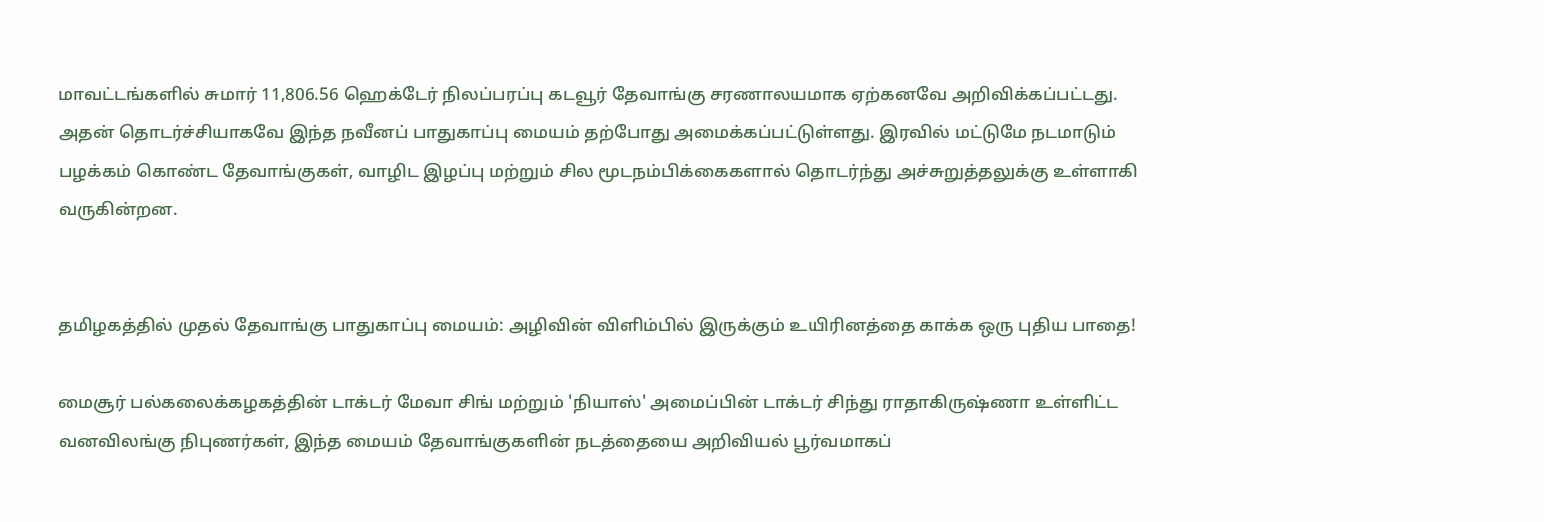மாவட்டங்களில் சுமார் 11,806.56 ஹெக்டேர் நிலப்பரப்பு கடவூர் தேவாங்கு சரணாலயமாக ஏற்கனவே அறிவிக்கப்பட்டது. அதன் தொடர்ச்சியாகவே இந்த நவீனப் பாதுகாப்பு மையம் தற்போது அமைக்கப்பட்டுள்ளது. இரவில் மட்டுமே நடமாடும் பழக்கம் கொண்ட தேவாங்குகள், வாழிட இழப்பு மற்றும் சில மூடநம்பிக்கைகளால் தொடர்ந்து அச்சுறுத்தலுக்கு உள்ளாகி வருகின்றன.


தமிழகத்தில் முதல் தேவாங்கு பாதுகாப்பு மையம்: அழிவின் விளிம்பில் இருக்கும் உயிரினத்தை காக்க ஒரு புதிய பாதை!

மைசூர் பல்கலைக்கழகத்தின் டாக்டர் மேவா சிங் மற்றும் 'நியாஸ்' அமைப்பின் டாக்டர் சிந்து ராதாகிருஷ்ணா உள்ளிட்ட வனவிலங்கு நிபுணர்கள், இந்த மையம் தேவாங்குகளின் நடத்தையை அறிவியல் பூர்வமாகப்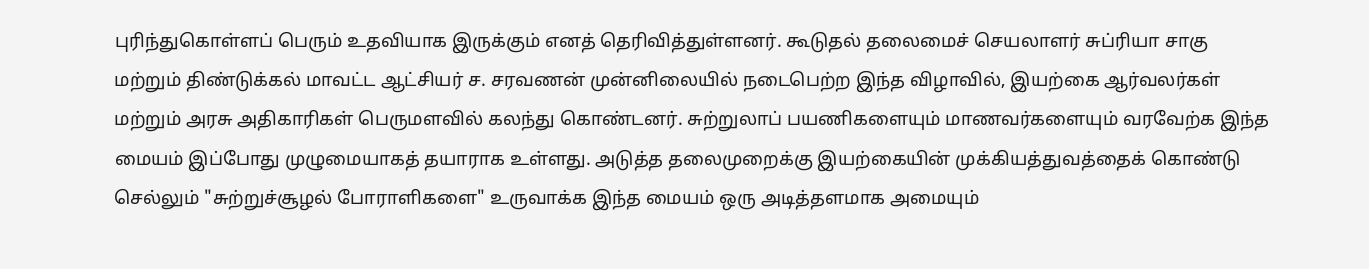புரிந்துகொள்ளப் பெரும் உதவியாக இருக்கும் எனத் தெரிவித்துள்ளனர். கூடுதல் தலைமைச் செயலாளர் சுப்ரியா சாகு மற்றும் திண்டுக்கல் மாவட்ட ஆட்சியர் ச. சரவணன் முன்னிலையில் நடைபெற்ற இந்த விழாவில், இயற்கை ஆர்வலர்கள் மற்றும் அரசு அதிகாரிகள் பெருமளவில் கலந்து கொண்டனர். சுற்றுலாப் பயணிகளையும் மாணவர்களையும் வரவேற்க இந்த மையம் இப்போது முழுமையாகத் தயாராக உள்ளது. அடுத்த தலைமுறைக்கு இயற்கையின் முக்கியத்துவத்தைக் கொண்டு செல்லும் "சுற்றுச்சூழல் போராளிகளை" உருவாக்க இந்த மையம் ஒரு அடித்தளமாக அமையும்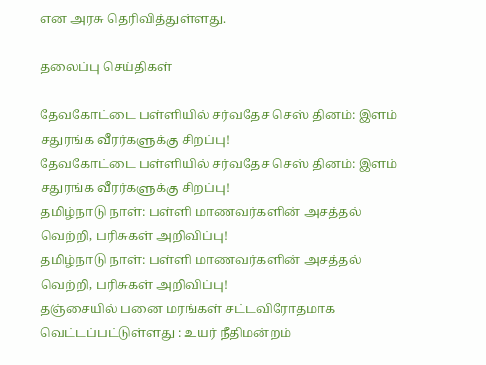என அரசு தெரிவித்துள்ளது.

தலைப்பு செய்திகள்

தேவகோட்டை பள்ளியில் சர்வதேச செஸ் தினம்: இளம் சதுரங்க வீரர்களுக்கு சிறப்பு!
தேவகோட்டை பள்ளியில் சர்வதேச செஸ் தினம்: இளம் சதுரங்க வீரர்களுக்கு சிறப்பு!
தமிழ்நாடு நாள்: பள்ளி மாணவர்களின் அசத்தல் வெற்றி, பரிசுகள் அறிவிப்பு!
தமிழ்நாடு நாள்: பள்ளி மாணவர்களின் அசத்தல் வெற்றி, பரிசுகள் அறிவிப்பு!
தஞ்சையில் பனை மரங்கள் சட்டவிரோதமாக வெட்டப்பட்டுள்ளது : உயர் நீதிமன்றம்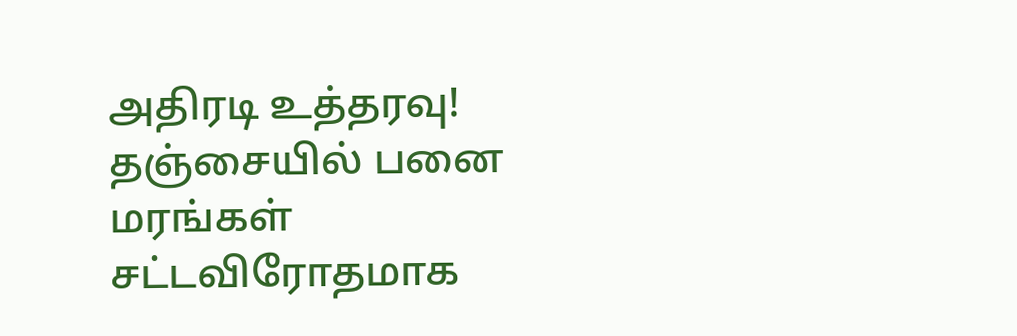அதிரடி உத்தரவு!
தஞ்சையில் பனை மரங்கள் சட்டவிரோதமாக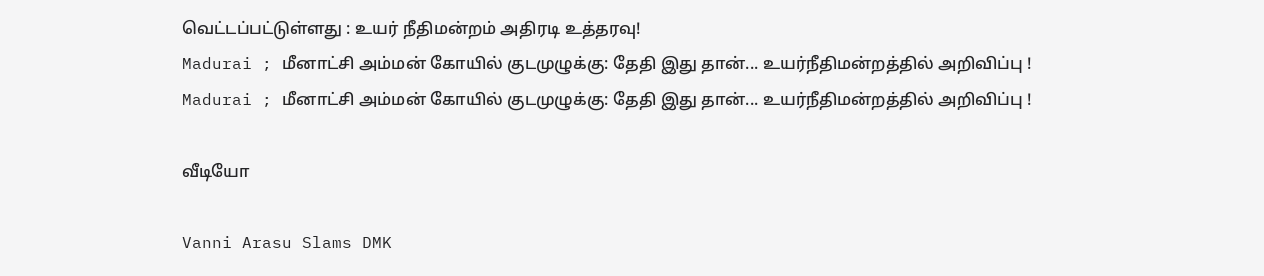வெட்டப்பட்டுள்ளது : உயர் நீதிமன்றம் அதிரடி உத்தரவு!
Madurai ; மீனாட்சி அம்மன் கோயில் குடமுழுக்கு: தேதி இது தான்... உயர்நீதிமன்றத்தில் அறிவிப்பு !
Madurai ; மீனாட்சி அம்மன் கோயில் குடமுழுக்கு: தேதி இது தான்... உயர்நீதிமன்றத்தில் அறிவிப்பு !

வீடியோ

Vanni Arasu Slams DMK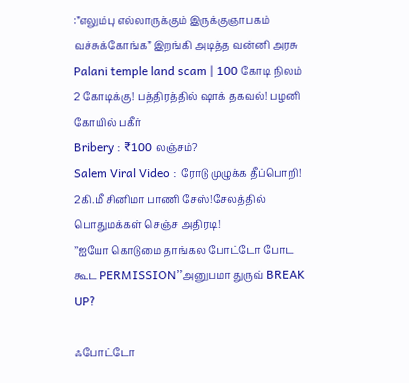:”எலும்பு எல்லாருக்கும் இருக்குஞாபகம் வச்சுக்கோங்க” இறங்கி அடித்த வன்னி அரசு
Palani temple land scam | 100 கோடி நிலம் 2 கோடிக்கு! பத்திரத்தில் ஷாக் தகவல்! பழனி கோயில் பகீர்
Bribery : ₹100 லஞ்சம்?
Salem Viral Video : ரோடு முழுக்க தீப்பொறி! 2கி.மீ சினிமா பாணி சேஸ்!சேலத்தில் பொதுமக்கள் செஞ்ச அதிரடி!
’’ஐயோ கொடுமை தாங்கல போட்டோ போட கூட PERMISSION’’அனுபமா துருவ் BREAK UP?

ஃபோட்டோ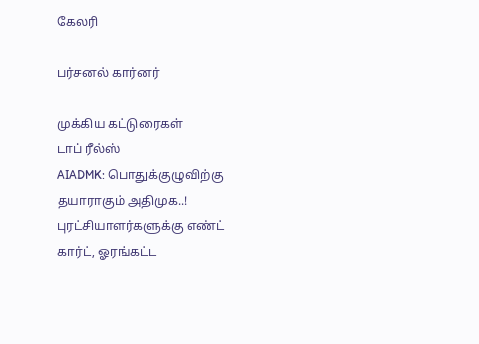கேலரி

பர்சனல் கார்னர்

முக்கிய கட்டுரைகள்
டாப் ரீல்ஸ்
AIADMK: பொதுக்குழுவிற்கு தயாராகும் அதிமுக..! புரட்சியாளர்களுக்கு எண்ட் கார்ட், ஓரங்கட்ட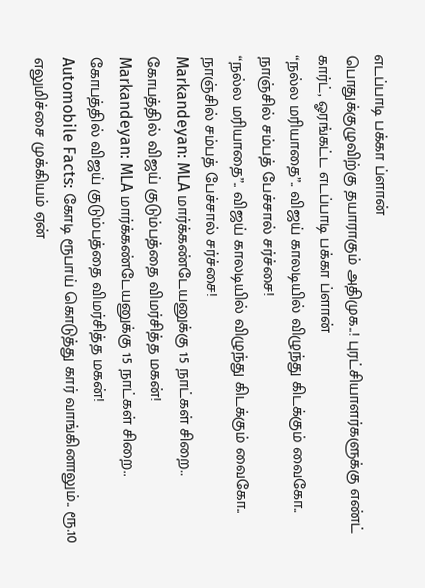எடப்பாடி பக்கா ப்ளான்
பொதுக்குழுவிற்கு தயாராகும் அதிமுக..! புரட்சியாளர்களுக்கு எண்ட் கார்ட், ஓரங்கட்ட எடப்பாடி பக்கா ப்ளான்
“நல்ல மரியாதை”.. விஜய் காலடியில் விழுந்து கிடக்கும் வைகோ.. நாஞ்சில் சம்பத் பேச்சால் சர்ச்சை!
“நல்ல மரியாதை”.. விஜய் காலடியில் விழுந்து கிடக்கும் வைகோ.. நாஞ்சில் சம்பத் பேச்சால் சர்ச்சை!
Markandeyan: MLA மார்க்கண்டேயனுக்கு 15 நாட்கள் சிறை.. கோபத்தில் விஜய் குடும்பத்தை விமர்சித்த மகன்!
Markandeyan: MLA மார்க்கண்டேயனுக்கு 15 நாட்கள் சிறை.. கோபத்தில் விஜய் குடும்பத்தை விமர்சித்த மகன்!
Automobile Facts: கோடி ரூபாய் கொடுத்து கார் வாங்கினாலும்.. ரூ.10 எலுமிச்சை முக்கியம் ஏன்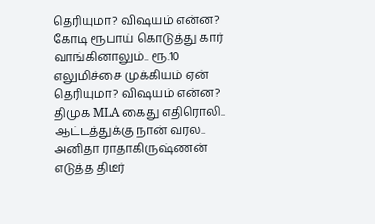தெரியுமா? விஷயம் என்ன?
கோடி ரூபாய் கொடுத்து கார் வாங்கினாலும்.. ரூ.10 எலுமிச்சை முக்கியம் ஏன் தெரியுமா? விஷயம் என்ன?
திமுக MLA கைது எதிரொலி.. ஆட்டத்துக்கு நான் வரல.. அனிதா ராதாகிருஷ்ணன் எடுத்த திடீர்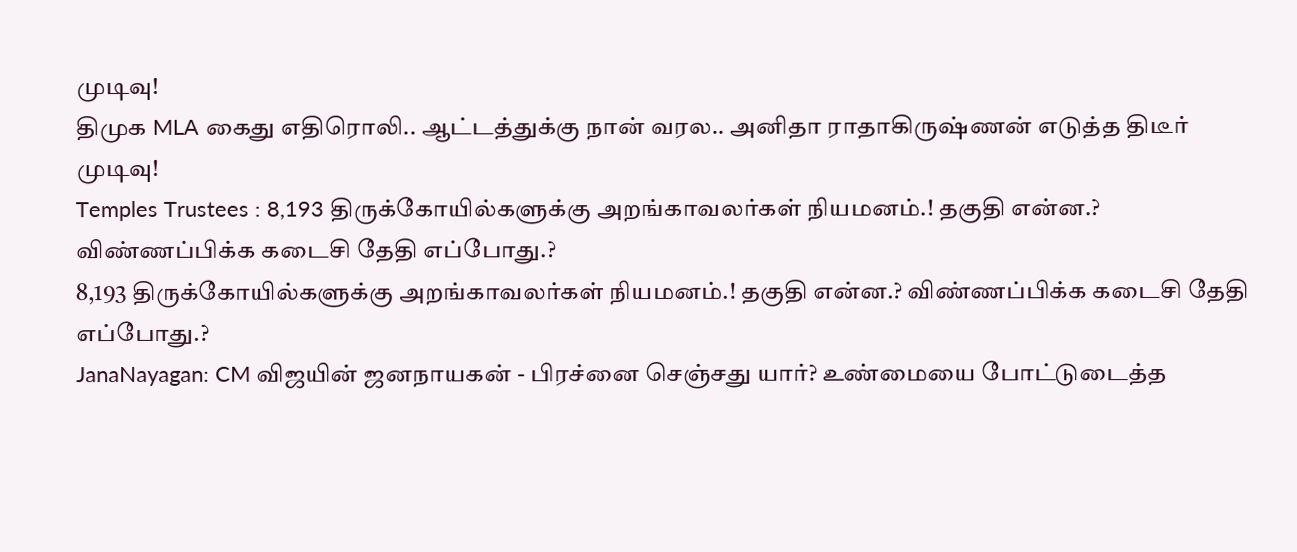முடிவு!
திமுக MLA கைது எதிரொலி.. ஆட்டத்துக்கு நான் வரல.. அனிதா ராதாகிருஷ்ணன் எடுத்த திடீர் முடிவு!
Temples Trustees : 8,193 திருக்கோயில்களுக்கு அறங்காவலர்கள் நியமனம்.! தகுதி என்ன.? விண்ணப்பிக்க கடைசி தேதி எப்போது.?
8,193 திருக்கோயில்களுக்கு அறங்காவலர்கள் நியமனம்.! தகுதி என்ன.? விண்ணப்பிக்க கடைசி தேதி எப்போது.?
JanaNayagan: CM விஜயின் ஜனநாயகன் - பிரச்னை செஞ்சது யார்? உண்மையை போட்டுடைத்த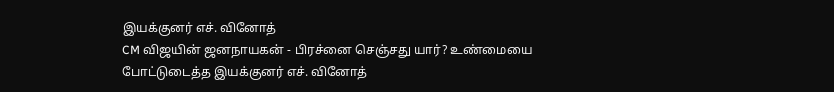இயக்குனர் எச். வினோத்
CM விஜயின் ஜனநாயகன் - பிரச்னை செஞ்சது யார்? உண்மையை போட்டுடைத்த இயக்குனர் எச். வினோத்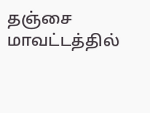தஞ்சை மாவட்டத்தில்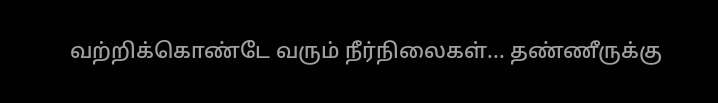வற்றிக்கொண்டே வரும் நீர்நிலைகள்... தண்ணீருக்கு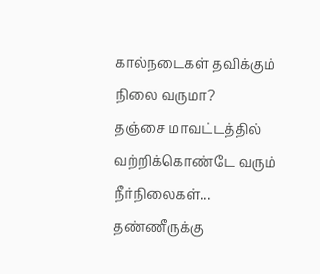கால்நடைகள் தவிக்கும் நிலை வருமா?
தஞ்சை மாவட்டத்தில் வற்றிக்கொண்டே வரும் நீர்நிலைகள்... தண்ணீருக்கு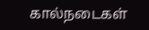கால்நடைகள்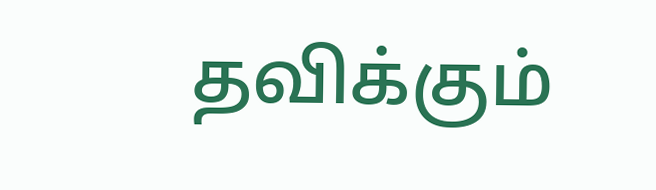தவிக்கும்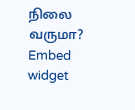நிலை வருமா?
Embed widget